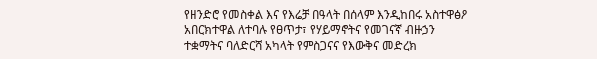የዘንድሮ የመስቀል እና የእሬቻ በዓላት በሰላም እንዲከበሩ አስተዋፅዖ አበርክተዋል ለተባሉ የፀጥታ፣ የሃይማኖትና የመገናኛ ብዙኃን ተቋማትና ባለድርሻ አካላት የምስጋናና የእውቅና መድረክ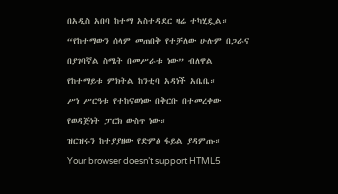በአዲስ አበባ ከተማ አስተዳደር ዛሬ ተካሂዷል።
“የከተማውን ሰላም መጠበቅ የተቻለው ሁሉም በጋራና በያገባኛል ስሜት በመሥራቱ ነው” ብለዋል የከተማይቱ ምክትል ከንቲባ አዳነች አቤቤ።
ሥነ ሥርዓቱ የተከናወነው በቅርቡ በተመረቀው የወዳጅነት ፓርክ ውስጥ ነው።
ዝርዝሩን ከተያያዘው የድምፅ ፋይል ያዳምጡ።
Your browser doesn’t support HTML5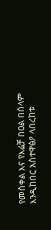የመስቀል እና የእሬቻ በዐል በሰላም እንዲከበር አስተዋፅዖ ላበረከቱ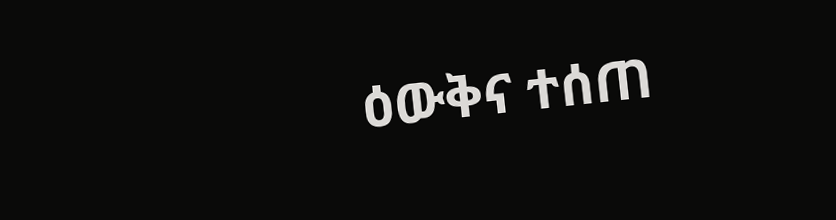ዕውቅና ተሰጠ